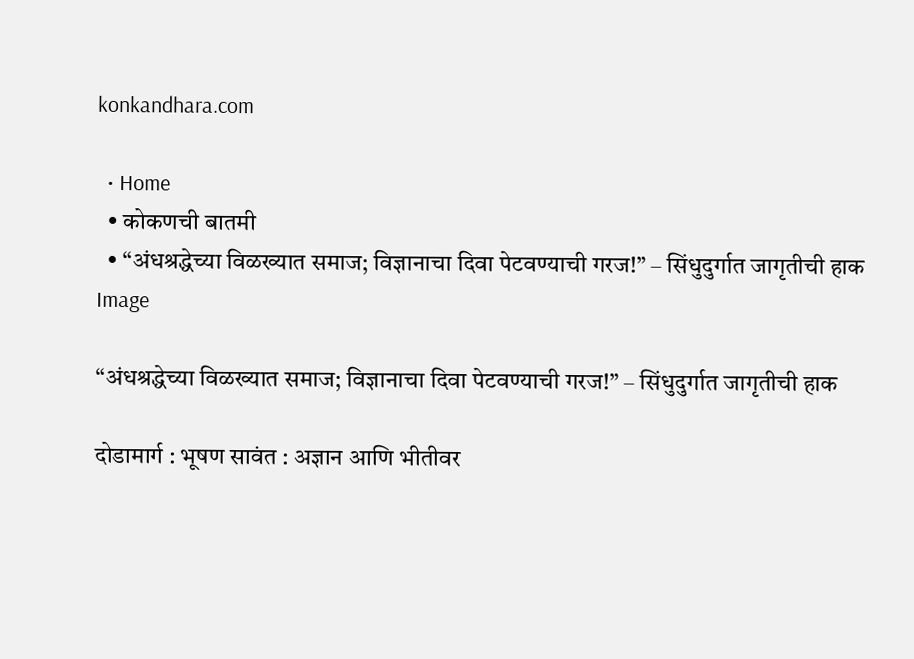konkandhara.com

  • Home
  • कोकणची बातमी
  • “अंधश्रद्धेच्या विळख्यात समाज; विज्ञानाचा दिवा पेटवण्याची गरज!” – सिंधुदुर्गात जागृतीची हाक
Image

“अंधश्रद्धेच्या विळख्यात समाज; विज्ञानाचा दिवा पेटवण्याची गरज!” – सिंधुदुर्गात जागृतीची हाक

दोडामार्ग : भूषण सावंत : अज्ञान आणि भीतीवर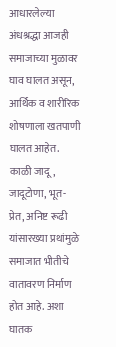आधारलेल्या अंधश्रद्धा आजही समाजाच्या मुळावर घाव घालत असून, आर्थिक व शारीरिक शोषणाला खतपाणी घालत आहेत. काळी जादू, जादूटोणा, भूत-प्रेत, अनिष्ट रूढी यांसारख्या प्रथांमुळे समाजात भीतीचे वातावरण निर्माण होत आहे. अशा घातक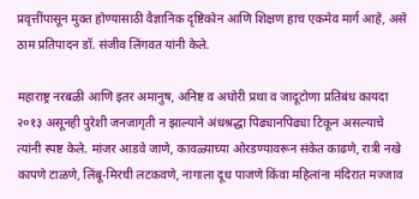प्रवृत्तींपासून मुक्त होण्यासाठी वैज्ञानिक दृष्टिकोन आणि शिक्षण हाच एकमेव मार्ग आहे, असे ठाम प्रतिपादन डॉ. संजीव लिंगवत यांनी केले.

महाराष्ट्र नरबळी आणि इतर अमानुष, अनिष्ट व अघोरी प्रथा व जादूटोणा प्रतिबंध कायदा २०१३ असूनही पुरेशी जनजागृती न झाल्याने अंधश्रद्धा पिढ्यानपिढ्या टिकून असल्याचे त्यांनी स्पष्ट केले. मांजर आडवे जाणे, कावळ्याच्या ओरडण्यावरून संकेत काढणे, रात्री नखे कापणे टाळणे, लिंबू-मिरची लटकवणे, नागाला दूध पाजणे किंवा महिलांना मंदिरात मज्जाव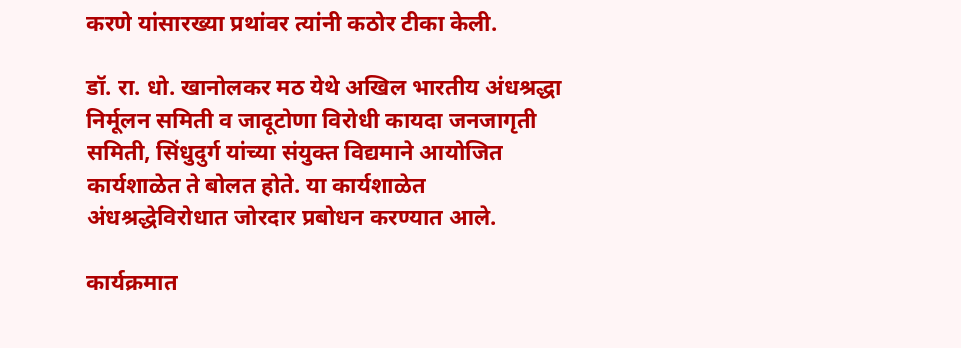करणे यांसारख्या प्रथांवर त्यांनी कठोर टीका केली.

डॉ. रा. धो. खानोलकर मठ येथे अखिल भारतीय अंधश्रद्धा निर्मूलन समिती व जादूटोणा विरोधी कायदा जनजागृती समिती, सिंधुदुर्ग यांच्या संयुक्त विद्यमाने आयोजित कार्यशाळेत ते बोलत होते. या कार्यशाळेत अंधश्रद्धेविरोधात जोरदार प्रबोधन करण्यात आले.

कार्यक्रमात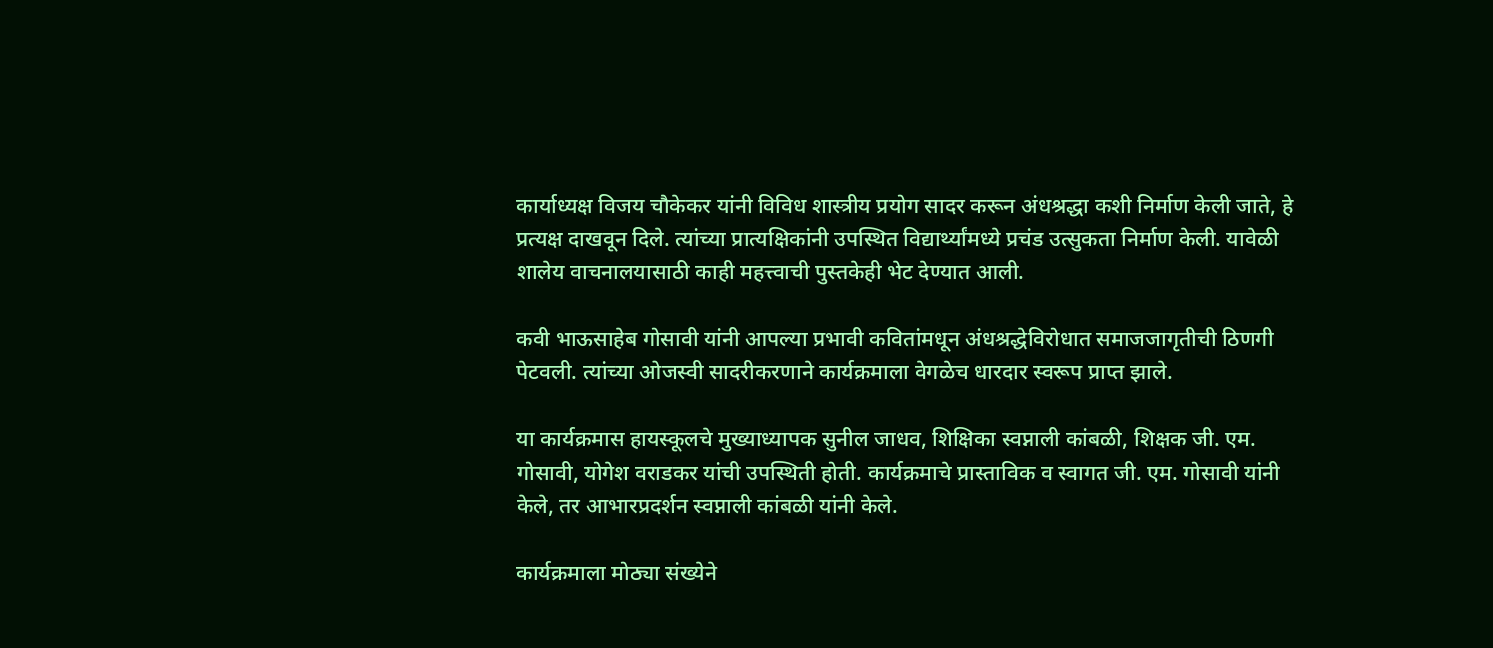कार्याध्यक्ष विजय चौकेकर यांनी विविध शास्त्रीय प्रयोग सादर करून अंधश्रद्धा कशी निर्माण केली जाते, हे प्रत्यक्ष दाखवून दिले. त्यांच्या प्रात्यक्षिकांनी उपस्थित विद्यार्थ्यांमध्ये प्रचंड उत्सुकता निर्माण केली. यावेळी शालेय वाचनालयासाठी काही महत्त्वाची पुस्तकेही भेट देण्यात आली.

कवी भाऊसाहेब गोसावी यांनी आपल्या प्रभावी कवितांमधून अंधश्रद्धेविरोधात समाजजागृतीची ठिणगी पेटवली. त्यांच्या ओजस्वी सादरीकरणाने कार्यक्रमाला वेगळेच धारदार स्वरूप प्राप्त झाले.

या कार्यक्रमास हायस्कूलचे मुख्याध्यापक सुनील जाधव, शिक्षिका स्वप्नाली कांबळी, शिक्षक जी. एम. गोसावी, योगेश वराडकर यांची उपस्थिती होती. कार्यक्रमाचे प्रास्ताविक व स्वागत जी. एम. गोसावी यांनी केले, तर आभारप्रदर्शन स्वप्नाली कांबळी यांनी केले.

कार्यक्रमाला मोठ्या संख्येने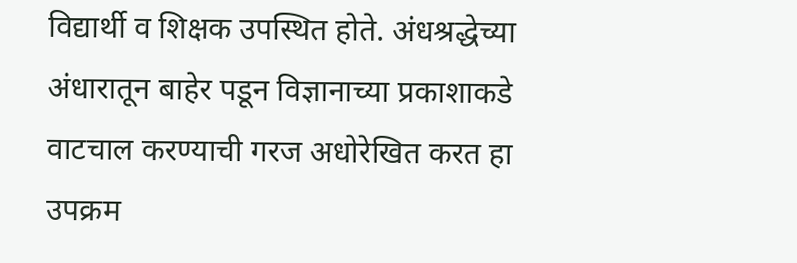विद्यार्थी व शिक्षक उपस्थित होते. अंधश्रद्धेच्या अंधारातून बाहेर पडून विज्ञानाच्या प्रकाशाकडे वाटचाल करण्याची गरज अधोरेखित करत हा उपक्रम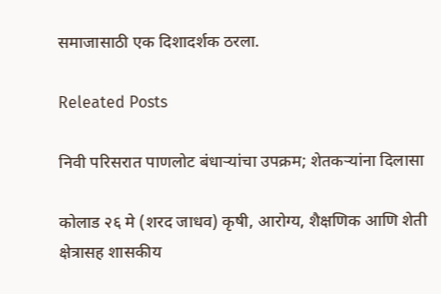समाजासाठी एक दिशादर्शक ठरला.

Releated Posts

निवी परिसरात पाणलोट बंधाऱ्यांचा उपक्रम; शेतकऱ्यांना दिलासा

कोलाड २६ मे (शरद जाधव) कृषी, आरोग्य, शैक्षणिक आणि शेती क्षेत्रासह शासकीय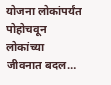योजना लोकांपर्यंत पोहोचवून लोकांच्या जीवनात बदल…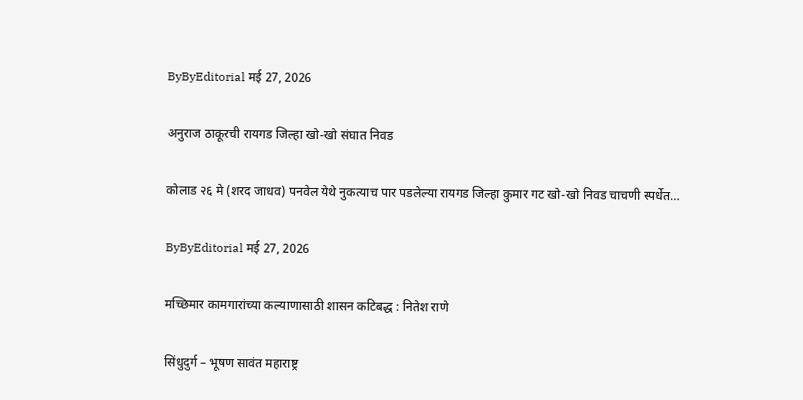ByByEditorial मई 27, 2026

अनुराज ठाकूरची रायगड जिल्हा खो-खो संघात निवड

कोलाड २६ मे (शरद जाधव) पनवेल येथे नुकत्याच पार पडलेल्या रायगड जिल्हा कुमार गट खो-खो निवड चाचणी स्पर्धेत…

ByByEditorial मई 27, 2026

मच्छिमार कामगारांच्या कल्याणासाठी शासन कटिबद्ध : नितेश राणे

सिंधुदुर्ग – भूषण सावंत महाराष्ट्र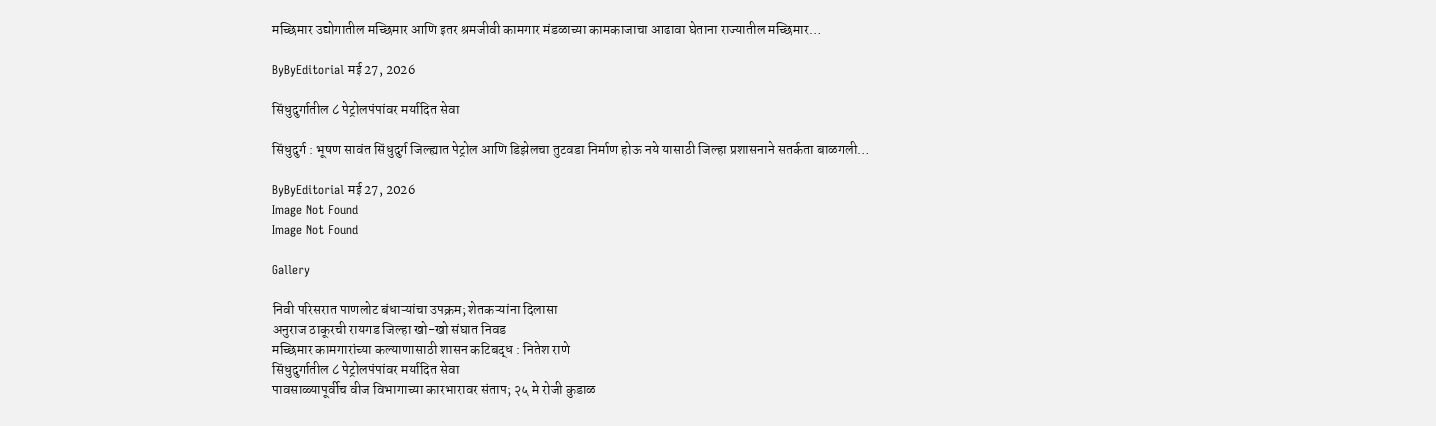मच्छिमार उद्योगातील मच्छिमार आणि इतर श्रमजीवी कामगार मंडळाच्या कामकाजाचा आढावा घेताना राज्यातील मच्छिमार…

ByByEditorial मई 27, 2026

सिंधुदुर्गातील ८ पेट्रोलपंपांवर मर्यादित सेवा

सिंधुदुर्ग : भूषण सावंत सिंधुदुर्ग जिल्ह्यात पेट्रोल आणि डिझेलचा तुटवडा निर्माण होऊ नये यासाठी जिल्हा प्रशासनाने सतर्कता बाळगली…

ByByEditorial मई 27, 2026
Image Not Found
Image Not Found

Gallery

निवी परिसरात पाणलोट बंधाऱ्यांचा उपक्रम; शेतकऱ्यांना दिलासा
अनुराज ठाकूरची रायगड जिल्हा खो-खो संघात निवड
मच्छिमार कामगारांच्या कल्याणासाठी शासन कटिबद्ध : नितेश राणे
सिंधुदुर्गातील ८ पेट्रोलपंपांवर मर्यादित सेवा
पावसाळ्यापूर्वीच वीज विभागाच्या कारभारावर संताप; २५ मे रोजी कुडाळ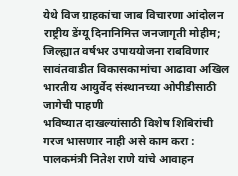येथे विज ग्राहकांचा जाब विचारणा आंदोलन
राष्ट्रीय डेंग्यू दिनानिमित्त जनजागृती मोहीम; जिल्ह्यात वर्षभर उपाययोजना राबविणार
सावंतवाडीत विकासकामांचा आढावा अखिल भारतीय आयुर्वेद संस्थानच्या ओपीडीसाठी जागेची पाहणी
भविष्यात दाखल्यांसाठी विशेष शिबिरांची गरज भासणार नाही असे काम करा : पालकमंत्री नितेश राणे यांचे आवाहन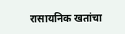रासायनिक खतांचा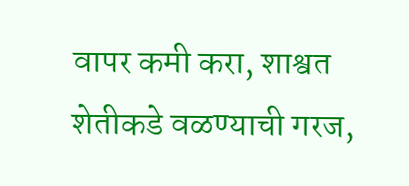वापर कमी करा, शाश्वत शेतीकडे वळण्याची गरज,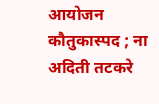आयोजन कौतुकास्पद ; ना अदिती तटकरे